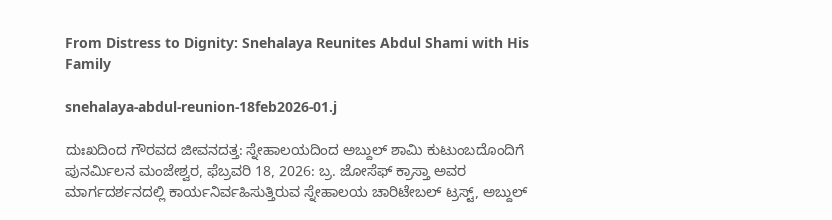From Distress to Dignity: Snehalaya Reunites Abdul Shami with His Family

snehalaya-abdul-reunion-18feb2026-01.j

ದುಃಖದಿಂದ ಗೌರವದ ಜೀವನದತ್ತ: ಸ್ನೇಹಾಲಯದಿಂದ ಅಬ್ದುಲ್ ಶಾಮಿ ಕುಟುಂಬದೊಂದಿಗೆ ಪುನರ್ಮಿಲನ ಮಂಜೇಶ್ವರ, ಫೆಬ್ರವರಿ 18, 2026: ಬ್ರ. ಜೋಸೆಫ್ ಕ್ರಾಸ್ತಾ ಅವರ ಮಾರ್ಗದರ್ಶನದಲ್ಲಿ ಕಾರ್ಯನಿರ್ವಹಿಸುತ್ತಿರುವ ಸ್ನೇಹಾಲಯ ಚಾರಿಟೇಬಲ್ ಟ್ರಸ್ಟ್, ಅಬ್ದುಲ್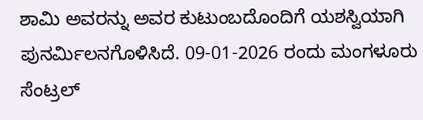ಶಾಮಿ ಅವರನ್ನು ಅವರ ಕುಟುಂಬದೊಂದಿಗೆ ಯಶಸ್ವಿಯಾಗಿ ಪುನರ್ಮಿಲನಗೊಳಿಸಿದೆ. 09-01-2026 ರಂದು ಮಂಗಳೂರು ಸೆಂಟ್ರಲ್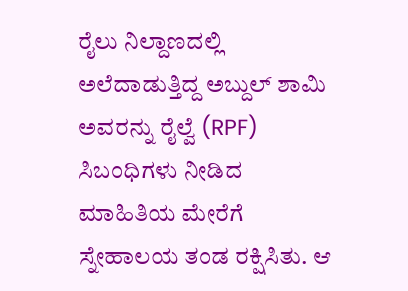ರೈಲು ನಿಲ್ದಾಣದಲ್ಲಿ ಅಲೆದಾಡುತ್ತಿದ್ದ ಅಬ್ದುಲ್ ಶಾಮಿ ಅವರನ್ನು ರೈಲ್ವೆ (RPF) ಸಿಬಂಧಿಗಳು ನೀಡಿದ ಮಾಹಿತಿಯ ಮೇರೆಗೆ ಸ್ನೇಹಾಲಯ ತಂಡ ರಕ್ಷಿಸಿತು. ಆ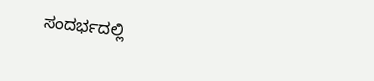ಸಂದರ್ಭದಲ್ಲಿ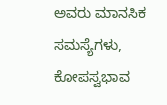ಅವರು ಮಾನಸಿಕ ಸಮಸ್ಯೆಗಳು, ಕೋಪಸ್ವಭಾವ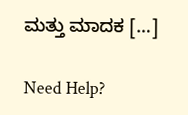ಮತ್ತು ಮಾದಕ […]

Need Help?